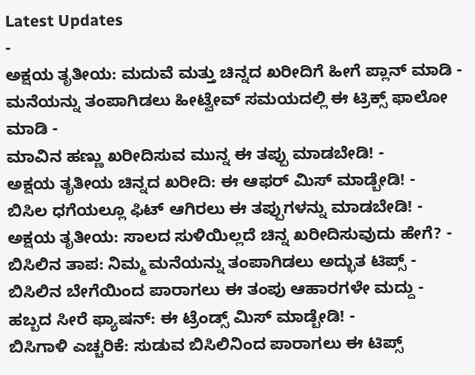Latest Updates
-
ಅಕ್ಷಯ ತೃತೀಯ: ಮದುವೆ ಮತ್ತು ಚಿನ್ನದ ಖರೀದಿಗೆ ಹೀಗೆ ಪ್ಲಾನ್ ಮಾಡಿ -
ಮನೆಯನ್ನು ತಂಪಾಗಿಡಲು ಹೀಟ್ವೇವ್ ಸಮಯದಲ್ಲಿ ಈ ಟ್ರಿಕ್ಸ್ ಫಾಲೋ ಮಾಡಿ -
ಮಾವಿನ ಹಣ್ಣು ಖರೀದಿಸುವ ಮುನ್ನ ಈ ತಪ್ಪು ಮಾಡಬೇಡಿ! -
ಅಕ್ಷಯ ತೃತೀಯ ಚಿನ್ನದ ಖರೀದಿ: ಈ ಆಫರ್ ಮಿಸ್ ಮಾಡ್ಬೇಡಿ! -
ಬಿಸಿಲ ಧಗೆಯಲ್ಲೂ ಫಿಟ್ ಆಗಿರಲು ಈ ತಪ್ಪುಗಳನ್ನು ಮಾಡಬೇಡಿ! -
ಅಕ್ಷಯ ತೃತೀಯ: ಸಾಲದ ಸುಳಿಯಿಲ್ಲದೆ ಚಿನ್ನ ಖರೀದಿಸುವುದು ಹೇಗೆ? -
ಬಿಸಿಲಿನ ತಾಪ: ನಿಮ್ಮ ಮನೆಯನ್ನು ತಂಪಾಗಿಡಲು ಅದ್ಭುತ ಟಿಪ್ಸ್ -
ಬಿಸಿಲಿನ ಬೇಗೆಯಿಂದ ಪಾರಾಗಲು ಈ ತಂಪು ಆಹಾರಗಳೇ ಮದ್ದು -
ಹಬ್ಬದ ಸೀರೆ ಫ್ಯಾಷನ್: ಈ ಟ್ರೆಂಡ್ಸ್ ಮಿಸ್ ಮಾಡ್ಬೇಡಿ! -
ಬಿಸಿಗಾಳಿ ಎಚ್ಚರಿಕೆ: ಸುಡುವ ಬಿಸಿಲಿನಿಂದ ಪಾರಾಗಲು ಈ ಟಿಪ್ಸ್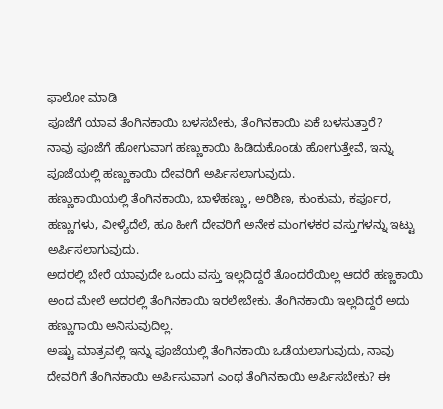ಫಾಲೋ ಮಾಡಿ
ಪೂಜೆಗೆ ಯಾವ ತೆಂಗಿನಕಾಯಿ ಬಳಸಬೇಕು, ತೆಂಗಿನಕಾಯಿ ಏಕೆ ಬಳಸುತ್ತಾರೆ?
ನಾವು ಪೂಜೆಗೆ ಹೋಗುವಾಗ ಹಣ್ಣುಕಾಯಿ ಹಿಡಿದುಕೊಂಡು ಹೋಗುತ್ತೇವೆ, ಇನ್ನು ಪೂಜೆಯಲ್ಲಿ ಹಣ್ಣುಕಾಯಿ ದೇವರಿಗೆ ಅರ್ಪಿಸಲಾಗುವುದು.
ಹಣ್ಣುಕಾಯಿಯಲ್ಲಿ ತೆಂಗಿನಕಾಯಿ, ಬಾಳೆಹಣ್ಣು, ಅರಿಶಿಣ, ಕುಂಕುಮ, ಕರ್ಪೂರ, ಹಣ್ಣುಗಳು, ವೀಳ್ಯೆದೆಲೆ, ಹೂ ಹೀಗೆ ದೇವರಿಗೆ ಅನೇಕ ಮಂಗಳಕರ ವಸ್ತುಗಳನ್ನು ಇಟ್ಟು ಅರ್ಪಿಸಲಾಗುವುದು.
ಅದರಲ್ಲಿ ಬೇರೆ ಯಾವುದೇ ಒಂದು ವಸ್ತು ಇಲ್ಲದಿದ್ದರೆ ತೊಂದರೆಯಿಲ್ಲ ಆದರೆ ಹಣ್ಣಕಾಯಿ ಅಂದ ಮೇಲೆ ಅದರಲ್ಲಿ ತೆಂಗಿನಕಾಯಿ ಇರಲೇಬೇಕು. ತೆಂಗಿನಕಾಯಿ ಇಲ್ಲದಿದ್ದರೆ ಅದು ಹಣ್ಣುಗಾಯಿ ಅನಿಸುವುದಿಲ್ಲ.
ಅಷ್ಟು ಮಾತ್ರವಲ್ಲಿ ಇನ್ನು ಪೂಜೆಯಲ್ಲಿ ತೆಂಗಿನಕಾಯಿ ಒಡೆಯಲಾಗುವುದು, ನಾವು ದೇವರಿಗೆ ತೆಂಗಿನಕಾಯಿ ಅರ್ಪಿಸುವಾಗ ಎಂಥ ತೆಂಗಿನಕಾಯಿ ಅರ್ಪಿಸಬೇಕು? ಈ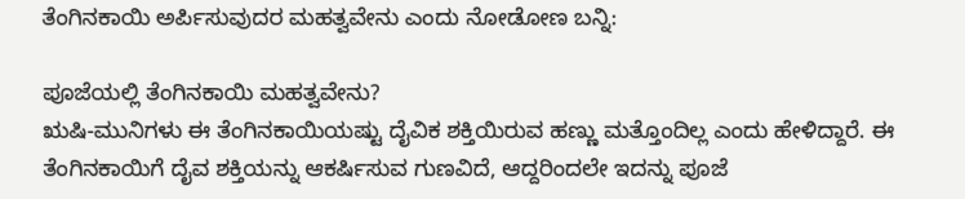ತೆಂಗಿನಕಾಯಿ ಅರ್ಪಿಸುವುದರ ಮಹತ್ವವೇನು ಎಂದು ನೋಡೋಣ ಬನ್ನಿ:

ಪೂಜೆಯಲ್ಲಿ ತೆಂಗಿನಕಾಯಿ ಮಹತ್ವವೇನು?
ಋಷಿ-ಮುನಿಗಳು ಈ ತೆಂಗಿನಕಾಯಿಯಷ್ಟು ದೈವಿಕ ಶಕ್ತಿಯಿರುವ ಹಣ್ಣು ಮತ್ತೊಂದಿಲ್ಲ ಎಂದು ಹೇಳಿದ್ದಾರೆ. ಈ ತೆಂಗಿನಕಾಯಿಗೆ ದೈವ ಶಕ್ತಿಯನ್ನು ಆಕರ್ಷಿಸುವ ಗುಣವಿದೆ, ಆದ್ದರಿಂದಲೇ ಇದನ್ನು ಪೂಜೆ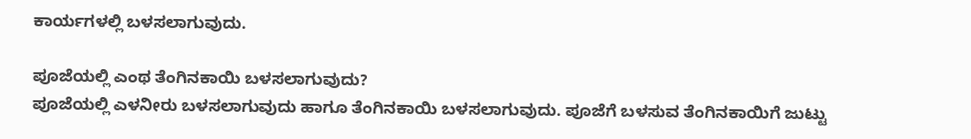ಕಾರ್ಯಗಳಲ್ಲಿ ಬಳಸಲಾಗುವುದು.

ಪೂಜೆಯಲ್ಲಿ ಎಂಥ ತೆಂಗಿನಕಾಯಿ ಬಳಸಲಾಗುವುದು?
ಪೂಜೆಯಲ್ಲಿ ಎಳನೀರು ಬಳಸಲಾಗುವುದು ಹಾಗೂ ತೆಂಗಿನಕಾಯಿ ಬಳಸಲಾಗುವುದು. ಪೂಜೆಗೆ ಬಳಸುವ ತೆಂಗಿನಕಾಯಿಗೆ ಜುಟ್ಟು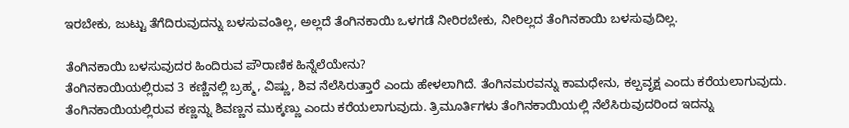ಇರಬೇಕು, ಜುಟ್ಟು ತೆಗೆದಿರುವುದನ್ನು ಬಳಸುವಂತಿಲ್ಲ, ಅಲ್ಲದೆ ತೆಂಗಿನಕಾಯಿ ಒಳಗಡೆ ನೀರಿರಬೇಕು, ನೀರಿಲ್ಲದ ತೆಂಗಿನಕಾಯಿ ಬಳಸುವುದಿಲ್ಲ.

ತೆಂಗಿನಕಾಯಿ ಬಳಸುವುದರ ಹಿಂದಿರುವ ಪೌರಾಣಿಕ ಹಿನ್ನೆಲೆಯೇನು?
ತೆಂಗಿನಕಾಯಿಯಲ್ಲಿರುವ 3 ಕಣ್ಣಿನಲ್ಲಿ ಬ್ರಹ್ಮ, ವಿಷ್ಣು, ಶಿವ ನೆಲೆಸಿರುತ್ತಾರೆ ಎಂದು ಹೇಳಲಾಗಿದೆ. ತೆಂಗಿನಮರವನ್ನು ಕಾಮಧೇನು, ಕಲ್ಪವೃಕ್ಷ ಎಂದು ಕರೆಯಲಾಗುವುದು. ತೆಂಗಿನಕಾಯಿಯಲ್ಲಿರುವ ಕಣ್ಣನ್ನು ಶಿವಣ್ಣನ ಮುಕ್ಕಣ್ಣು ಎಂದು ಕರೆಯಲಾಗುವುದು. ತ್ರಿಮೂರ್ತಿಗಳು ತೆಂಗಿನಕಾಯಿಯಲ್ಲಿ ನೆಲೆಸಿರುವುದರಿಂದ ಇದನ್ನು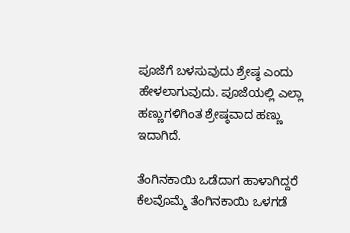ಪೂಜೆಗೆ ಬಳಸುವುದು ಶ್ರೇಷ್ಠ ಎಂದು ಹೇಳಲಾಗುವುದು. ಪೂಜೆಯಲ್ಲಿ ಎಲ್ಲಾ ಹಣ್ಣುಗಳಿಗಿಂತ ಶ್ರೇಷ್ಠವಾದ ಹಣ್ಣು ಇದಾಗಿದೆ.

ತೆಂಗಿನಕಾಯಿ ಒಡೆದಾಗ ಹಾಳಾಗಿದ್ದರೆ
ಕೆಲವೊಮ್ಮೆ ತೆಂಗಿನಕಾಯಿ ಒಳಗಡೆ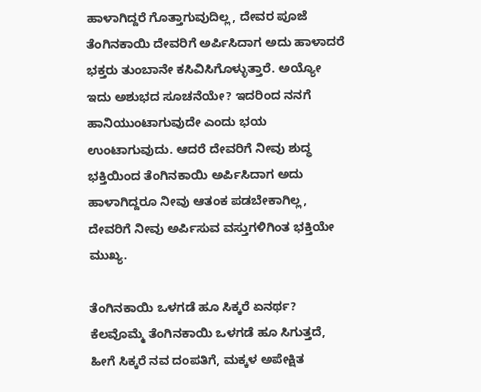ಹಾಳಾಗಿದ್ದರೆ ಗೊತ್ತಾಗುವುದಿಲ್ಲ, ದೇವರ ಪೂಜೆ ತೆಂಗಿನಕಾಯಿ ದೇವರಿಗೆ ಅರ್ಪಿಸಿದಾಗ ಅದು ಹಾಳಾದರೆ ಭಕ್ತರು ತುಂಬಾನೇ ಕಸಿವಿಸಿಗೊಳ್ಳುತ್ತಾರೆ. ಅಯ್ಯೋ ಇದು ಅಶುಭದ ಸೂಚನೆಯೇ? ಇದರಿಂದ ನನಗೆ ಹಾನಿಯುಂಟಾಗುವುದೇ ಎಂದು ಭಯ ಉಂಟಾಗುವುದು. ಆದರೆ ದೇವರಿಗೆ ನೀವು ಶುದ್ಧ ಭಕ್ತಿಯಿಂದ ತೆಂಗಿನಕಾಯಿ ಅರ್ಪಿಸಿದಾಗ ಅದು ಹಾಳಾಗಿದ್ದರೂ ನೀವು ಆತಂಕ ಪಡಬೇಕಾಗಿಲ್ಲ, ದೇವರಿಗೆ ನೀವು ಅರ್ಪಿಸುವ ವಸ್ತುಗಳಿಗಿಂತ ಭಕ್ತಿಯೇ ಮುಖ್ಯ.

ತೆಂಗಿನಕಾಯಿ ಒಳಗಡೆ ಹೂ ಸಿಕ್ಕರೆ ಏನರ್ಥ?
ಕೆಲವೊಮ್ಮೆ ತೆಂಗಿನಕಾಯಿ ಒಳಗಡೆ ಹೂ ಸಿಗುತ್ತದೆ, ಹೀಗೆ ಸಿಕ್ಕರೆ ನವ ದಂಪತಿಗೆ, ಮಕ್ಕಳ ಅಪೇಕ್ಷಿತ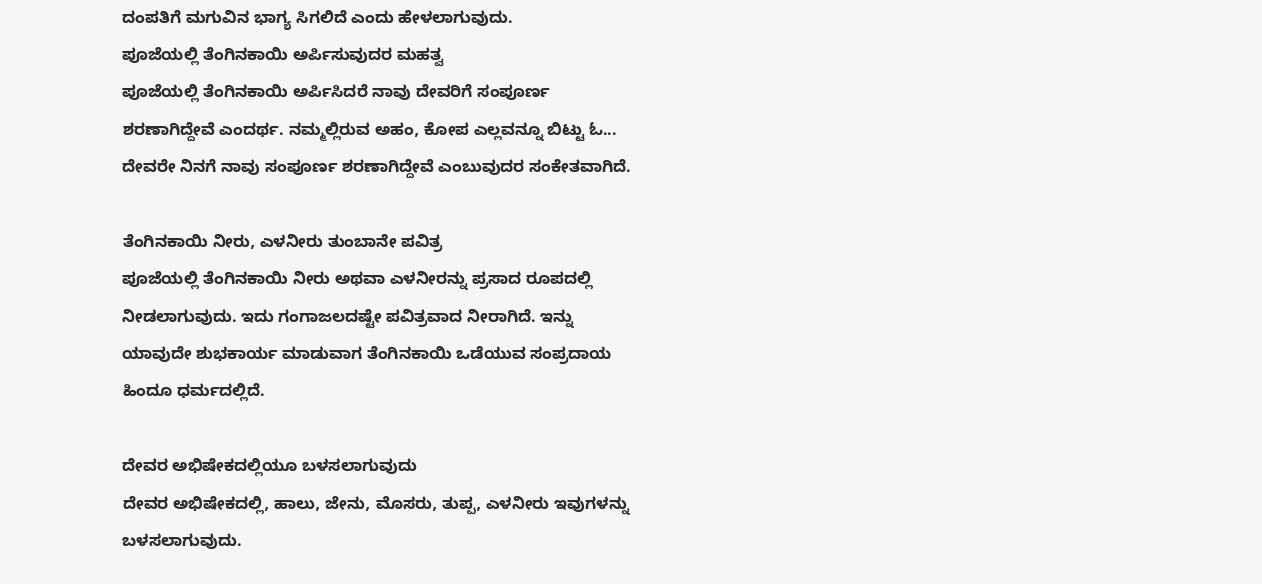ದಂಪತಿಗೆ ಮಗುವಿನ ಭಾಗ್ಯ ಸಿಗಲಿದೆ ಎಂದು ಹೇಳಲಾಗುವುದು.
ಪೂಜೆಯಲ್ಲಿ ತೆಂಗಿನಕಾಯಿ ಅರ್ಪಿಸುವುದರ ಮಹತ್ವ
ಪೂಜೆಯಲ್ಲಿ ತೆಂಗಿನಕಾಯಿ ಅರ್ಪಿಸಿದರೆ ನಾವು ದೇವರಿಗೆ ಸಂಪೂರ್ಣ ಶರಣಾಗಿದ್ದೇವೆ ಎಂದರ್ಥ. ನಮ್ಮಲ್ಲಿರುವ ಅಹಂ, ಕೋಪ ಎಲ್ಲವನ್ನೂ ಬಿಟ್ಟು ಓ... ದೇವರೇ ನಿನಗೆ ನಾವು ಸಂಪೂರ್ಣ ಶರಣಾಗಿದ್ದೇವೆ ಎಂಬುವುದರ ಸಂಕೇತವಾಗಿದೆ.

ತೆಂಗಿನಕಾಯಿ ನೀರು, ಎಳನೀರು ತುಂಬಾನೇ ಪವಿತ್ರ
ಪೂಜೆಯಲ್ಲಿ ತೆಂಗಿನಕಾಯಿ ನೀರು ಅಥವಾ ಎಳನೀರನ್ನು ಪ್ರಸಾದ ರೂಪದಲ್ಲಿ ನೀಡಲಾಗುವುದು. ಇದು ಗಂಗಾಜಲದಷ್ಟೇ ಪವಿತ್ರವಾದ ನೀರಾಗಿದೆ. ಇನ್ನು ಯಾವುದೇ ಶುಭಕಾರ್ಯ ಮಾಡುವಾಗ ತೆಂಗಿನಕಾಯಿ ಒಡೆಯುವ ಸಂಪ್ರದಾಯ ಹಿಂದೂ ಧರ್ಮದಲ್ಲಿದೆ.

ದೇವರ ಅಭಿಷೇಕದಲ್ಲಿಯೂ ಬಳಸಲಾಗುವುದು
ದೇವರ ಅಭಿಷೇಕದಲ್ಲಿ, ಹಾಲು, ಜೇನು, ಮೊಸರು, ತುಪ್ಪ, ಎಳನೀರು ಇವುಗಳನ್ನು ಬಳಸಲಾಗುವುದು.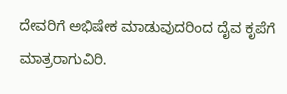ದೇವರಿಗೆ ಅಭಿಷೇಕ ಮಾಡುವುದರಿಂದ ದೈವ ಕೃಪೆಗೆ ಮಾತ್ರರಾಗುವಿರಿ.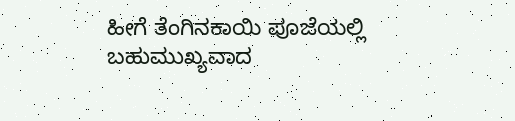ಹೀಗೆ ತೆಂಗಿನಕಾಯಿ ಪೂಜೆಯಲ್ಲಿ ಬಹುಮುಖ್ಯವಾದ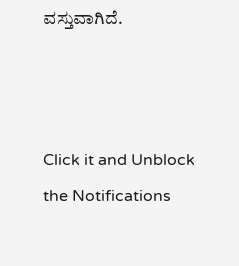ವಸ್ತುವಾಗಿದೆ.



Click it and Unblock the Notifications